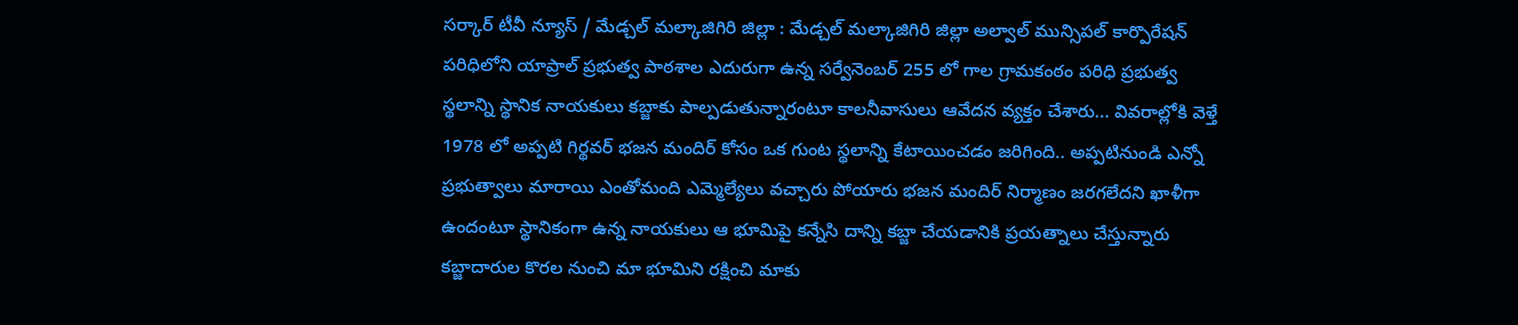సర్కార్ టీవీ న్యూస్ / మేడ్చల్ మల్కాజిగిరి జిల్లా : మేడ్చల్ మల్కాజిగిరి జిల్లా అల్వాల్ మున్సిపల్ కార్పొరేషన్ పరిధిలోని యాప్రాల్ ప్రభుత్వ పాఠశాల ఎదురుగా ఉన్న సర్వేనెంబర్ 255 లో గాల గ్రామకంఠం పరిధి ప్రభుత్వ స్థలాన్ని స్థానిక నాయకులు కబ్జాకు పాల్పడుతున్నారంటూ కాలనీవాసులు ఆవేదన వ్యక్తం చేశారు... వివరాల్లోకి వెళ్తే 1978 లో అప్పటి గిర్థవర్ భజన మందిర్ కోసం ఒక గుంట స్థలాన్ని కేటాయించడం జరిగింది.. అప్పటినుండి ఎన్నో ప్రభుత్వాలు మారాయి ఎంతోమంది ఎమ్మెల్యేలు వచ్చారు పోయారు భజన మందిర్ నిర్మాణం జరగలేదని ఖాళీగా ఉందంటూ స్థానికంగా ఉన్న నాయకులు ఆ భూమిపై కన్నేసి దాన్ని కబ్జా చేయడానికి ప్రయత్నాలు చేస్తున్నారు కబ్జాదారుల కొరల నుంచి మా భూమిని రక్షించి మాకు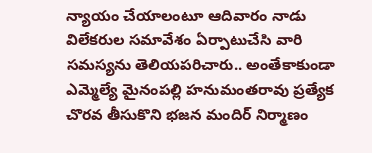న్యాయం చేయాలంటూ ఆదివారం నాడు విలేకరుల సమావేశం ఏర్పాటుచేసి వారి సమస్యను తెలియపరిచారు.. అంతేకాకుండా ఎమ్మెల్యే మైనంపల్లి హనుమంతరావు ప్రత్యేక చొరవ తీసుకొని భజన మందిర్ నిర్మాణం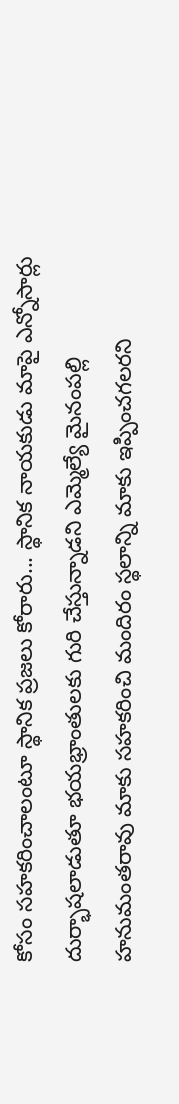కోసం సహకరించాలంటూ స్థానిక ప్రజలు కోరారు... స్థానిక నాయకుడు మాపై ఎన్నోసార్లు దుర్భాషలాడుతూ భయభ్రాంతులకు గురి చేస్తున్నాడని ఎమ్మెల్యే మైనంపల్లి హనుమంతరావు మాకు సహకరించి మందిరం స్థలాన్ని మాకు ఇప్పించగలరని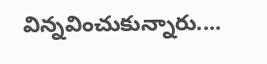విన్నవించుకున్నారు....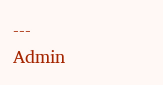---
Admin